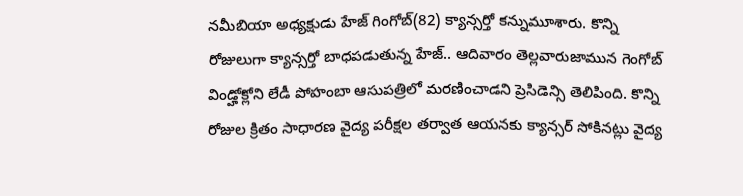నమీబియా అధ్యక్షుడు హేజ్ గింగోబ్(82) క్యాన్సర్తో కన్నుమూశారు. కొన్ని రోజులుగా క్యాన్సర్తో బాధపడుతున్న హేజ్.. ఆదివారం తెల్లవారుజామున గెంగోబ్ విండ్హోక్లోని లేడీ పోహంబా ఆసుపత్రిలో మరణించాడని ప్రెసిడెన్సి తెలిపింది. కొన్ని రోజుల క్రితం సాధారణ వైద్య పరీక్షల తర్వాత ఆయనకు క్యాన్సర్ సోకినట్లు వైద్య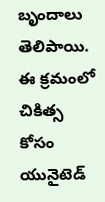బృందాలు తెలిపాయి. ఈ క్రమంలో చికిత్స కోసం యునైటెడ్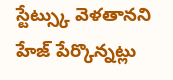స్టేట్స్కు వెళతానని హేజ్ పేర్కొన్నట్లు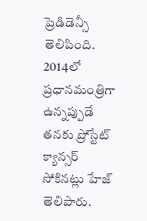ప్రెడిడెన్సీ తెలిపింది. 2014లో ప్రధానమంత్రిగా ఉన్నప్పుడే తనకు ప్రోస్టేట్ క్యాన్సర్ సోకినట్లు హేజ్ తెలిపారు.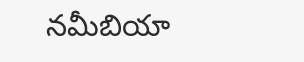నమీబియా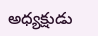అధ్యక్షుడు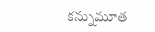కన్నుమూత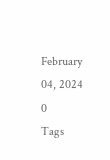February 04, 2024
0
Tags